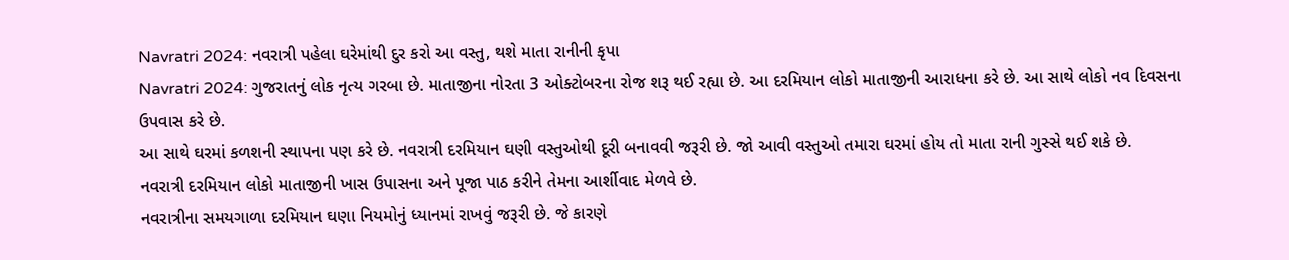Navratri 2024: નવરાત્રી પહેલા ઘરેમાંથી દુર કરો આ વસ્તુ, થશે માતા રાનીની કૃપા
Navratri 2024: ગુજરાતનું લોક નૃત્ય ગરબા છે. માતાજીના નોરતા 3 ઓક્ટોબરના રોજ શરૂ થઈ રહ્યા છે. આ દરમિયાન લોકો માતાજીની આરાધના કરે છે. આ સાથે લોકો નવ દિવસના ઉપવાસ કરે છે.
આ સાથે ઘરમાં કળશની સ્થાપના પણ કરે છે. નવરાત્રી દરમિયાન ઘણી વસ્તુઓથી દૂરી બનાવવી જરૂરી છે. જો આવી વસ્તુઓ તમારા ઘરમાં હોય તો માતા રાની ગુસ્સે થઈ શકે છે.
નવરાત્રી દરમિયાન લોકો માતાજીની ખાસ ઉપાસના અને પૂજા પાઠ કરીને તેમના આર્શીવાદ મેળવે છે.
નવરાત્રીના સમયગાળા દરમિયાન ઘણા નિયમોનું ધ્યાનમાં રાખવું જરૂરી છે. જે કારણે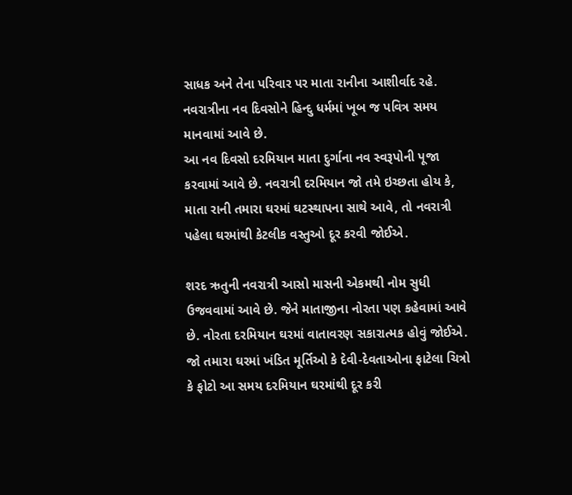સાધક અને તેના પરિવાર પર માતા રાનીના આશીર્વાદ રહે. નવરાત્રીના નવ દિવસોને હિન્દુ ધર્મમાં ખૂબ જ પવિત્ર સમય માનવામાં આવે છે.
આ નવ દિવસો દરમિયાન માતા દુર્ગાના નવ સ્વરૂપોની પૂજા કરવામાં આવે છે. નવરાત્રી દરમિયાન જો તમે ઇચ્છતા હોય કે, માતા રાની તમારા ઘરમાં ઘટસ્થાપના સાથે આવે, તો નવરાત્રી પહેલા ઘરમાંથી કેટલીક વસ્તુઓ દૂર કરવી જોઈએ.

શરદ ઋતુની નવરાત્રી આસો માસની એકમથી નોમ સુધી ઉજવવામાં આવે છે. જેને માતાજીના નોરતા પણ કહેવામાં આવે છે. નોરતા દરમિયાન ઘરમાં વાતાવરણ સકારાત્મક હોવું જોઈએ.
જો તમારા ઘરમાં ખંડિત મૂર્તિઓ કે દેવી-દેવતાઓના ફાટેલા ચિત્રો કે ફોટો આ સમય દરમિયાન ઘરમાંથી દૂર કરી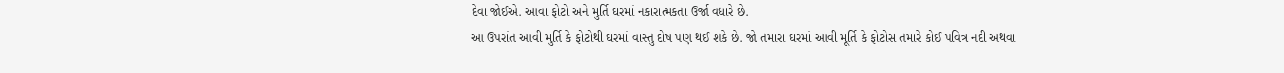દેવા જોઈએ. આવા ફોટો અને મુર્તિ ઘરમાં નકારાત્મકતા ઉર્જા વધારે છે.
આ ઉપરાંત આવી મુર્તિ કે ફોટોથી ઘરમાં વાસ્તુ દોષ પણ થઈ શકે છે. જો તમારા ઘરમાં આવી મૂર્તિ કે ફોટોસ તમારે કોઈ પવિત્ર નદી અથવા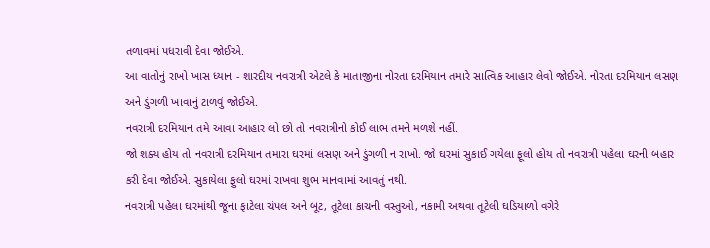તળાવમાં પધરાવી દેવા જોઈએ.
આ વાતોનું રાખો ખાસ ધ્યાન - શારદીય નવરાત્રી એટલે કે માતાજીના નોરતા દરમિયાન તમારે સાત્વિક આહાર લેવો જોઈએ. નોરતા દરમિયાન લસણ અને ડુંગળી ખાવાનું ટાળવું જોઈએ.
નવરાત્રી દરમિયાન તમે આવા આહાર લો છો તો નવરાત્રીનો કોઈ લાભ તમને મળશે નહીં.
જો શક્ય હોય તો નવરાત્રી દરમિયાન તમારા ઘરમાં લસણ અને ડુંગળી ન રાખો. જો ઘરમાં સુકાઈ ગયેલા ફૂલો હોય તો નવરાત્રી પહેલા ઘરની બહાર કરી દેવા જોઈએ. સુકાયેલા ફુલો ઘરમાં રાખવા શુભ માનવામાં આવતું નથી.
નવરાત્રી પહેલા ઘરમાંથી જૂના ફાટેલા ચંપલ અને બૂટ, તૂટેલા કાચની વસ્તુઓ, નકામી અથવા તૂટેલી ઘડિયાળો વગેરે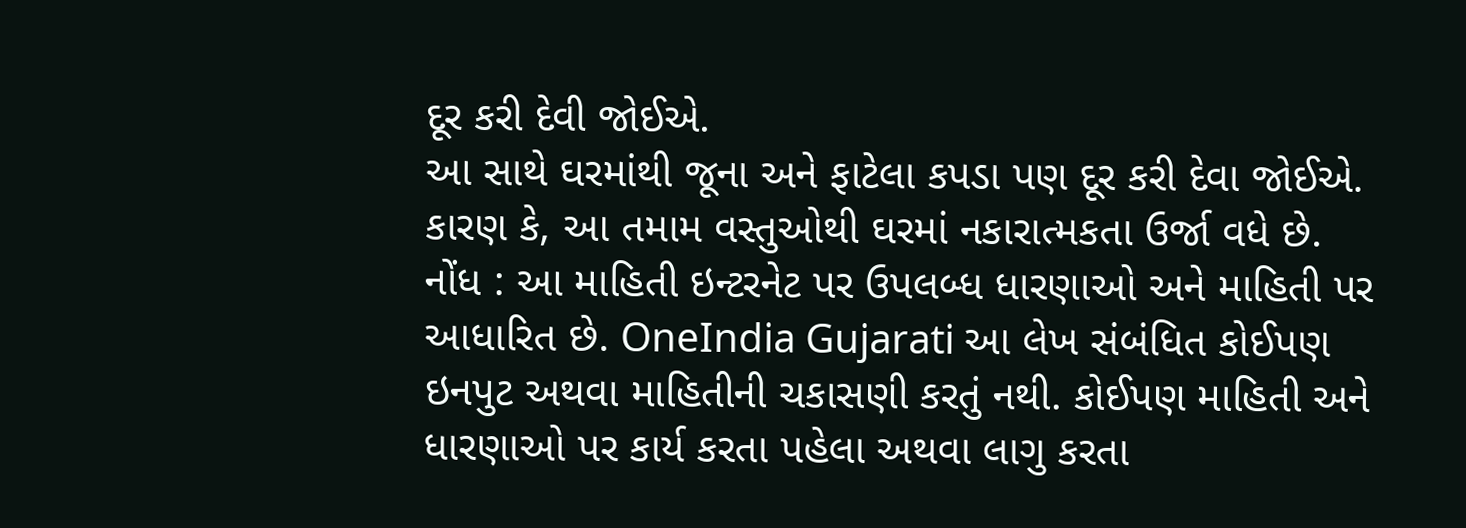દૂર કરી દેવી જોઈએ.
આ સાથે ઘરમાંથી જૂના અને ફાટેલા કપડા પણ દૂર કરી દેવા જોઈએ. કારણ કે, આ તમામ વસ્તુઓથી ઘરમાં નકારાત્મકતા ઉર્જા વધે છે.
નોંધ : આ માહિતી ઇન્ટરનેટ પર ઉપલબ્ધ ધારણાઓ અને માહિતી પર આધારિત છે. OneIndia Gujarati આ લેખ સંબંધિત કોઈપણ ઇનપુટ અથવા માહિતીની ચકાસણી કરતું નથી. કોઈપણ માહિતી અને ધારણાઓ પર કાર્ય કરતા પહેલા અથવા લાગુ કરતા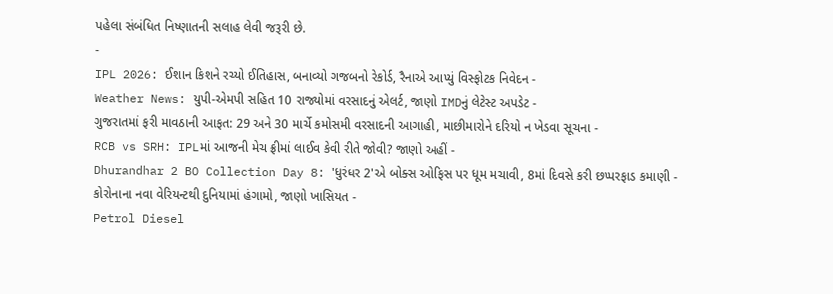પહેલા સંબંધિત નિષ્ણાતની સલાહ લેવી જરૂરી છે.
-
IPL 2026: ઈશાન કિશને રચ્યો ઈતિહાસ, બનાવ્યો ગજબનો રેકોર્ડ, રૈનાએ આપ્યું વિસ્ફોટક નિવેદન -
Weather News: યુપી-એમપી સહિત 10 રાજ્યોમાં વરસાદનું એલર્ટ, જાણો IMDનું લેટેસ્ટ અપડેટ -
ગુજરાતમાં ફરી માવઠાની આફત: 29 અને 30 માર્ચે કમોસમી વરસાદની આગાહી, માછીમારોને દરિયો ન ખેડવા સૂચના -
RCB vs SRH: IPLમાં આજની મેચ ફ્રીમાં લાઈવ કેવી રીતે જોવી? જાણો અહીં -
Dhurandhar 2 BO Collection Day 8: 'ધુરંધર 2'એ બોક્સ ઓફિસ પર ધૂમ મચાવી, 8માં દિવસે કરી છપ્પરફાડ કમાણી -
કોરોનાના નવા વેરિયન્ટથી દુનિયામાં હંગામો, જાણો ખાસિયત -
Petrol Diesel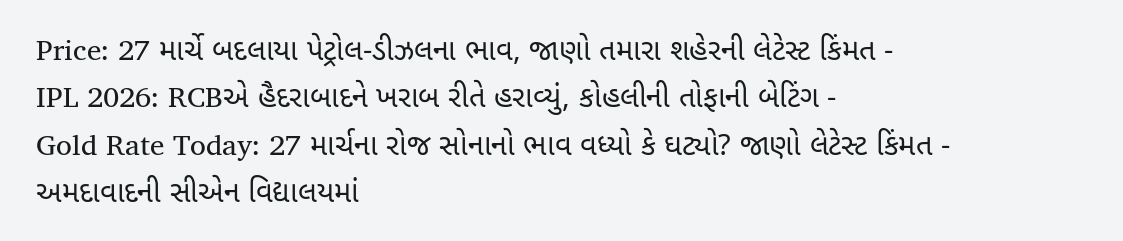Price: 27 માર્ચે બદલાયા પેટ્રોલ-ડીઝલના ભાવ, જાણો તમારા શહેરની લેટેસ્ટ કિંમત -
IPL 2026: RCBએ હૈદરાબાદને ખરાબ રીતે હરાવ્યું, કોહલીની તોફાની બેટિંગ -
Gold Rate Today: 27 માર્ચના રોજ સોનાનો ભાવ વધ્યો કે ઘટ્યો? જાણો લેટેસ્ટ કિંમત -
અમદાવાદની સીએન વિદ્યાલયમાં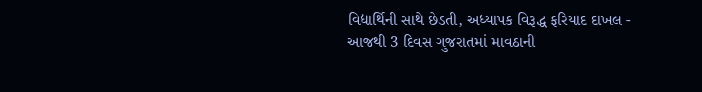વિદ્યાર્થિની સાથે છેડતી, અધ્યાપક વિરૂદ્ધ ફરિયાદ દાખલ -
આજથી 3 દિવસ ગુજરાતમાં માવઠાની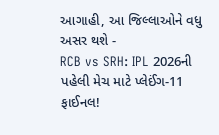આગાહી, આ જિલ્લાઓને વધુ અસર થશે -
RCB vs SRH: IPL 2026ની પહેલી મેચ માટે પ્લેઈંગ-11 ફાઈનલ!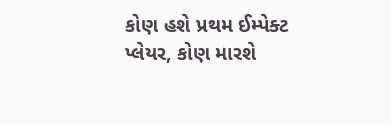કોણ હશે પ્રથમ ઈમ્પેક્ટ પ્લેયર, કોણ મારશે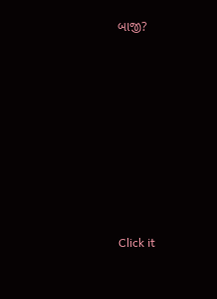બાજી?








Click it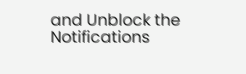and Unblock the Notifications